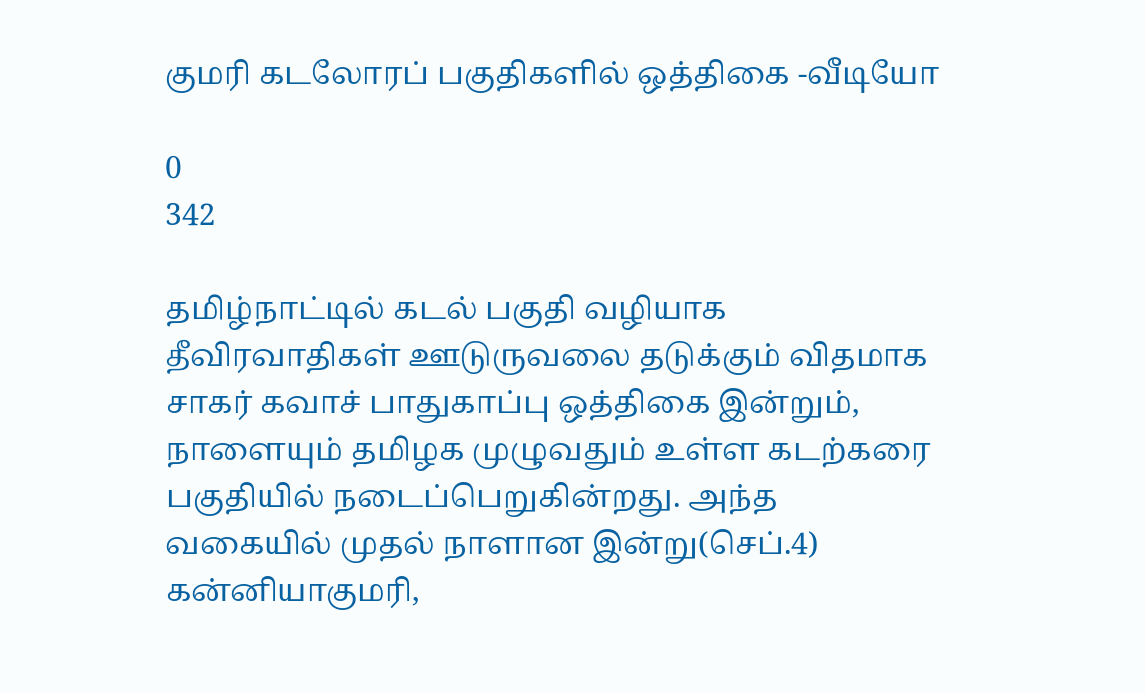குமரி கடலோரப் பகுதிகளில் ஒத்திகை -வீடியோ

0
342

தமிழ்நாட்டில் கடல் பகுதி வழியாக தீவிரவாதிகள் ஊடுருவலை தடுக்கும் விதமாக சாகர் கவாச் பாதுகாப்பு ஒத்திகை இன்றும், நாளையும் தமிழக முழுவதும் உள்ள கடற்கரை பகுதியில் நடைப்பெறுகின்றது. அந்த வகையில் முதல் நாளான இன்று(செப்.4) கன்னியாகுமரி,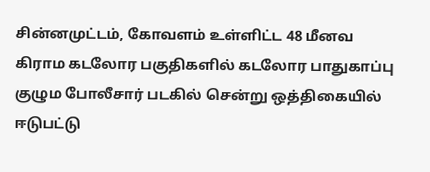சின்னமுட்டம், கோவளம் உள்ளிட்ட 48 மீனவ கிராம கடலோர பகுதிகளில் கடலோர பாதுகாப்பு குழும போலீசார் படகில் சென்று ஒத்திகையில் ஈடுபட்டு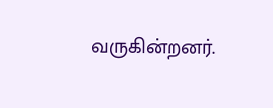வருகின்றனர்.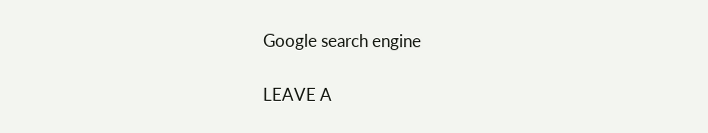Google search engine

LEAVE A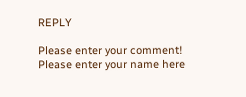REPLY

Please enter your comment!
Please enter your name here